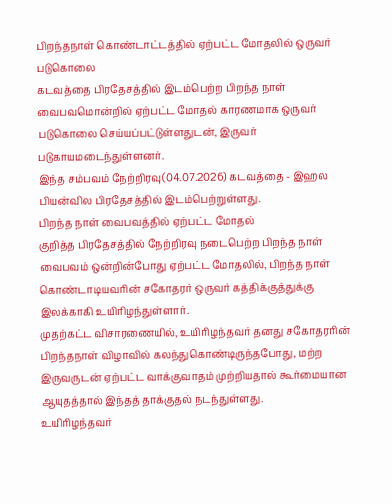பிறந்தநாள் கொண்டாட்டத்தில் ஏற்பட்ட மோதலில் ஒருவர் படுகொலை
கடவத்தை பிரதேசத்தில் இடம்பெற்ற பிறந்த நாள் வைபவமொன்றில் ஏற்பட்ட மோதல் காரணமாக ஒருவர் படுகொலை செய்யப்பட்டுள்ளதுடன், இருவர் படுகாயமடைந்துள்ளனர்.
இந்த சம்பவம் நேற்றிரவு(04.07.2026) கடவத்தை - இஹல பியன்வில பிரதேசத்தில் இடம்பெற்றுள்ளது.
பிறந்த நாள் வைபவத்தில் ஏற்பட்ட மோதல்
குறித்த பிரதேசத்தில் நேற்றிரவு நடைபெற்ற பிறந்த நாள் வைபவம் ஒன்றின்போது ஏற்பட்ட மோதலில், பிறந்த நாள் கொண்டாடியவரின் சகோதரர் ஒருவர் கத்திக்குத்துக்கு இலக்காகி உயிரிழந்துள்ளார்.
முதற்கட்ட விசாரணையில், உயிரிழந்தவர் தனது சகோதரரின் பிறந்தநாள் விழாவில் கலந்துகொண்டிருந்தபோது, மற்ற இருவருடன் ஏற்பட்ட வாக்குவாதம் முற்றியதால் கூர்மையான ஆயுதத்தால் இந்தத் தாக்குதல் நடந்துள்ளது.
உயிரிழந்தவர்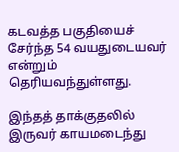கடவத்த பகுதியைச் சேர்ந்த 54 வயதுடையவர் என்றும் தெரியவந்துள்ளது.

இந்தத் தாக்குதலில் இருவர் காயமடைந்து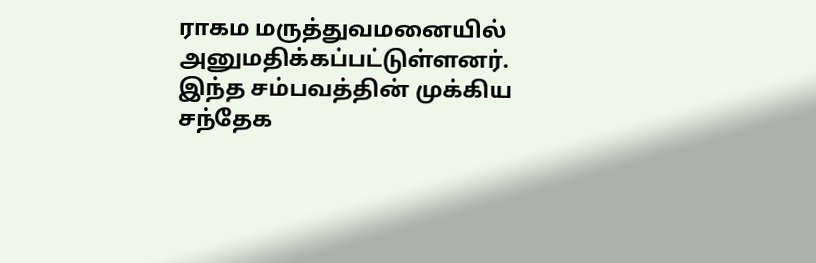ராகம மருத்துவமனையில் அனுமதிக்கப்பட்டுள்ளனர்.
இந்த சம்பவத்தின் முக்கிய சந்தேக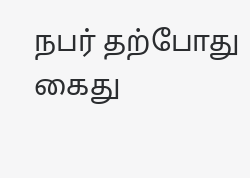நபர் தற்போது கைது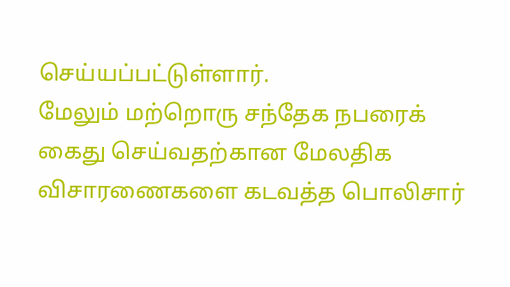செய்யப்பட்டுள்ளார்.
மேலும் மற்றொரு சந்தேக நபரைக் கைது செய்வதற்கான மேலதிக விசாரணைகளை கடவத்த பொலிசார்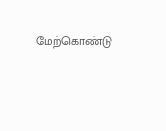மேற்கொண்டு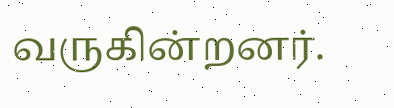வருகின்றனர்.